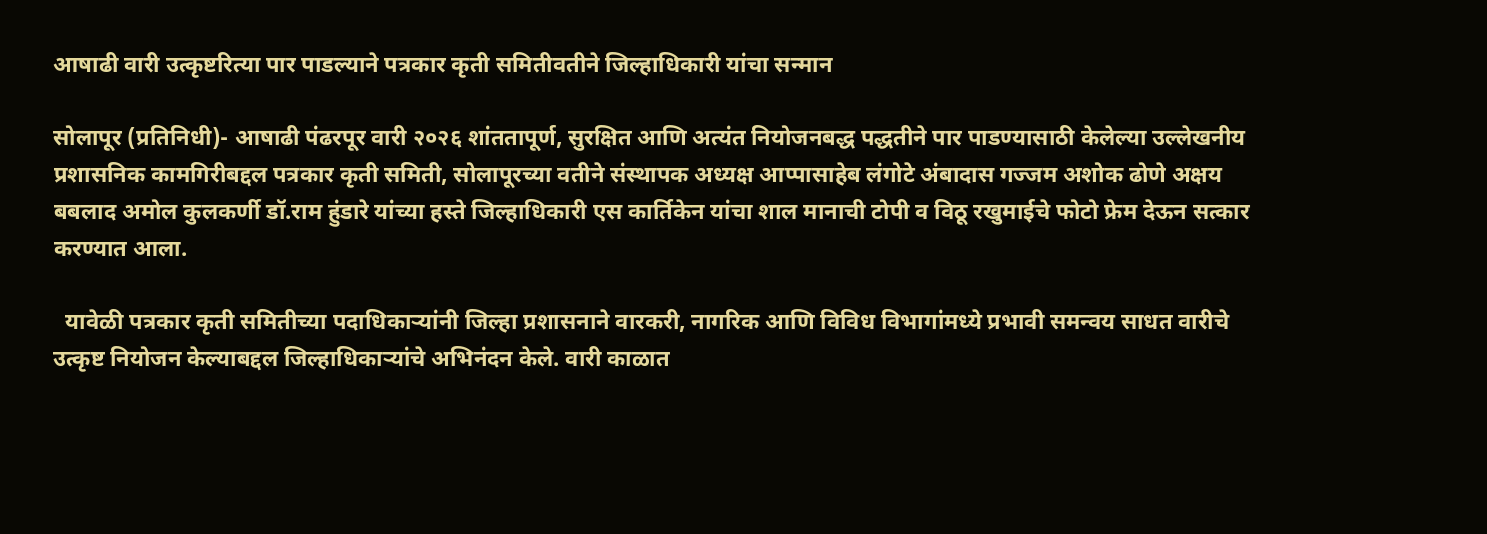आषाढी वारी उत्कृष्टरित्या पार पाडल्याने पत्रकार कृती समितीवतीने जिल्हाधिकारी यांचा सन्मान

सोलापूर (प्रतिनिधी)- आषाढी पंढरपूर वारी २०२६ शांततापूर्ण, सुरक्षित आणि अत्यंत नियोजनबद्ध पद्धतीने पार पाडण्यासाठी केलेल्या उल्लेखनीय प्रशासनिक कामगिरीबद्दल पत्रकार कृती समिती, सोलापूरच्या वतीने संस्थापक अध्यक्ष आप्पासाहेब लंगोटे अंबादास गज्जम अशोक ढोणे अक्षय बबलाद अमोल कुलकर्णी डॉ.राम हुंडारे यांच्या हस्ते जिल्हाधिकारी एस कार्तिकेन यांचा शाल मानाची टोपी व विठू रखुमाईचे फोटो फ्रेम देऊन सत्कार करण्यात आला.

  यावेळी पत्रकार कृती समितीच्या पदाधिकाऱ्यांनी जिल्हा प्रशासनाने वारकरी, नागरिक आणि विविध विभागांमध्ये प्रभावी समन्वय साधत वारीचे उत्कृष्ट नियोजन केल्याबद्दल जिल्हाधिकाऱ्यांचे अभिनंदन केले. वारी काळात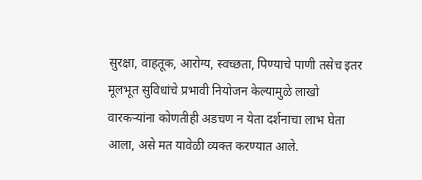सुरक्षा, वाहतूक, आरोग्य, स्वच्छता, पिण्याचे पाणी तसेच इतर मूलभूत सुविधांचे प्रभावी नियोजन केल्यामुळे लाखो वारकऱ्यांना कोणतीही अडचण न येता दर्शनाचा लाभ घेता आला, असे मत यावेळी व्यक्त करण्यात आले.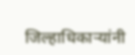जिल्हाधिकाऱ्यांनी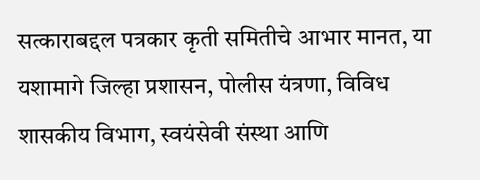सत्काराबद्दल पत्रकार कृती समितीचे आभार मानत, या यशामागे जिल्हा प्रशासन, पोलीस यंत्रणा, विविध शासकीय विभाग, स्वयंसेवी संस्था आणि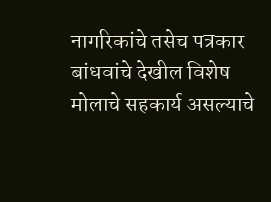नागरिकांचे तसेच पत्रकार बांधवांचे देखील विशेष मोलाचे सहकार्य असल्याचे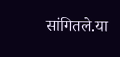सांगितले.या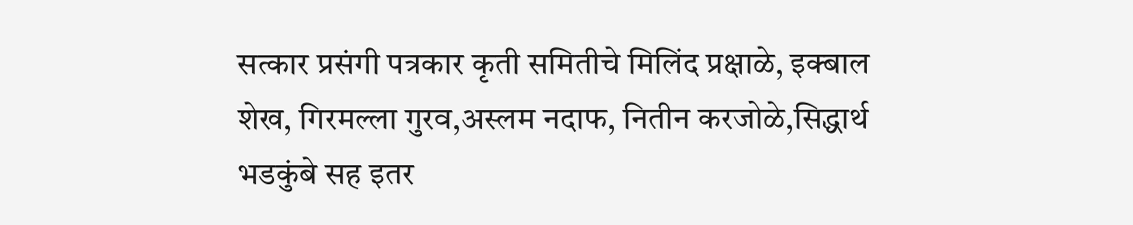सत्कार प्रसंगी पत्रकार कृती समितीचे मिलिंद प्रक्षाळे, इक्बाल शेख, गिरमल्ला गुरव,अस्लम नदाफ, नितीन करजोळे,सिद्धार्थ भडकुंबे सह इतर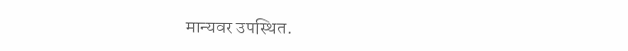मान्यवर उपस्थित.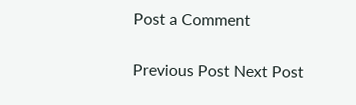Post a Comment

Previous Post Next Post